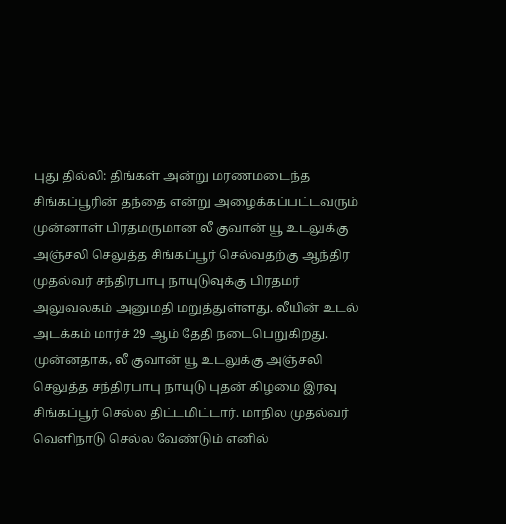புது தில்லி: திங்கள் அன்று மரணமடைந்த சிங்கப்பூரின் தந்தை என்று அழைக்கப்பட்டவரும் முன்னாள் பிரதமருமான லீ குவான் யூ உடலுக்கு அஞ்சலி செலுத்த சிங்கப்பூர் செல்வதற்கு ஆந்திர முதல்வர் சந்திரபாபு நாயுடுவுக்கு பிரதமர் அலுவலகம் அனுமதி மறுத்துள்ளது. லீயின் உடல் அடக்கம் மார்ச் 29 ஆம் தேதி நடைபெறுகிறது. முன்னதாக, லீ குவான் யூ உடலுக்கு அஞ்சலி செலுத்த சந்திரபாபு நாயுடு புதன் கிழமை இரவு சிங்கப்பூர் செல்ல திட்டமிட்டார். மாநில முதல்வர் வெளிநாடு செல்ல வேண்டும் எனில்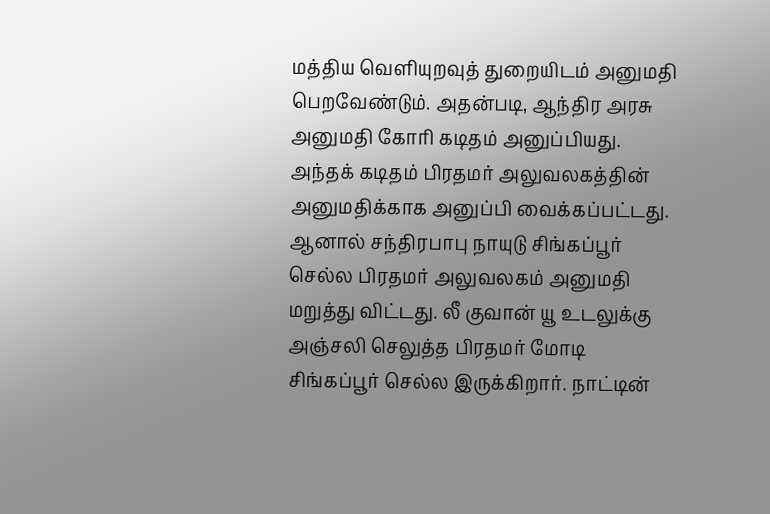மத்திய வெளியுறவுத் துறையிடம் அனுமதி பெறவேண்டும். அதன்படி, ஆந்திர அரசு அனுமதி கோரி கடிதம் அனுப்பியது. அந்தக் கடிதம் பிரதமர் அலுவலகத்தின் அனுமதிக்காக அனுப்பி வைக்கப்பட்டது. ஆனால் சந்திரபாபு நாயுடு சிங்கப்பூர் செல்ல பிரதமர் அலுவலகம் அனுமதி மறுத்து விட்டது. லீ குவான் யூ உடலுக்கு அஞ்சலி செலுத்த பிரதமர் மோடி சிங்கப்பூர் செல்ல இருக்கிறார். நாட்டின்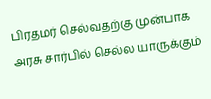பிரதமர் செல்வதற்கு முன்பாக அரசு சார்பில் செல்ல யாருக்கும்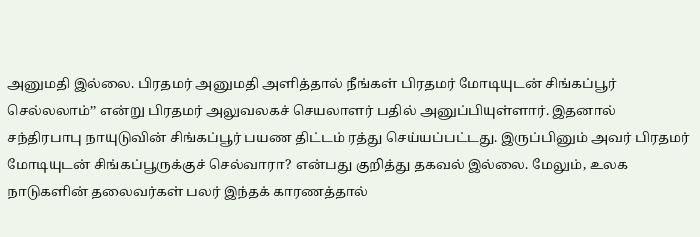அனுமதி இல்லை. பிரதமர் அனுமதி அளித்தால் நீங்கள் பிரதமர் மோடியுடன் சிங்கப்பூர் செல்லலாம்’’ என்று பிரதமர் அலுவலகச் செயலாளர் பதில் அனுப்பியுள்ளார். இதனால் சந்திரபாபு நாயுடுவின் சிங்கப்பூர் பயண திட்டம் ரத்து செய்யப்பட்டது. இருப்பினும் அவர் பிரதமர் மோடியுடன் சிங்கப்பூருக்குச் செல்வாரா? என்பது குறித்து தகவல் இல்லை. மேலும், உலக நாடுகளின் தலைவர்கள் பலர் இந்தக் காரணத்தால்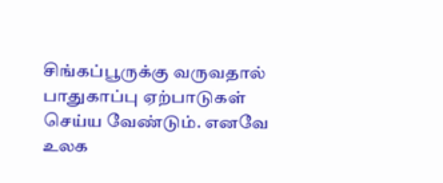சிங்கப்பூருக்கு வருவதால் பாதுகாப்பு ஏற்பாடுகள் செய்ய வேண்டும். எனவே உலக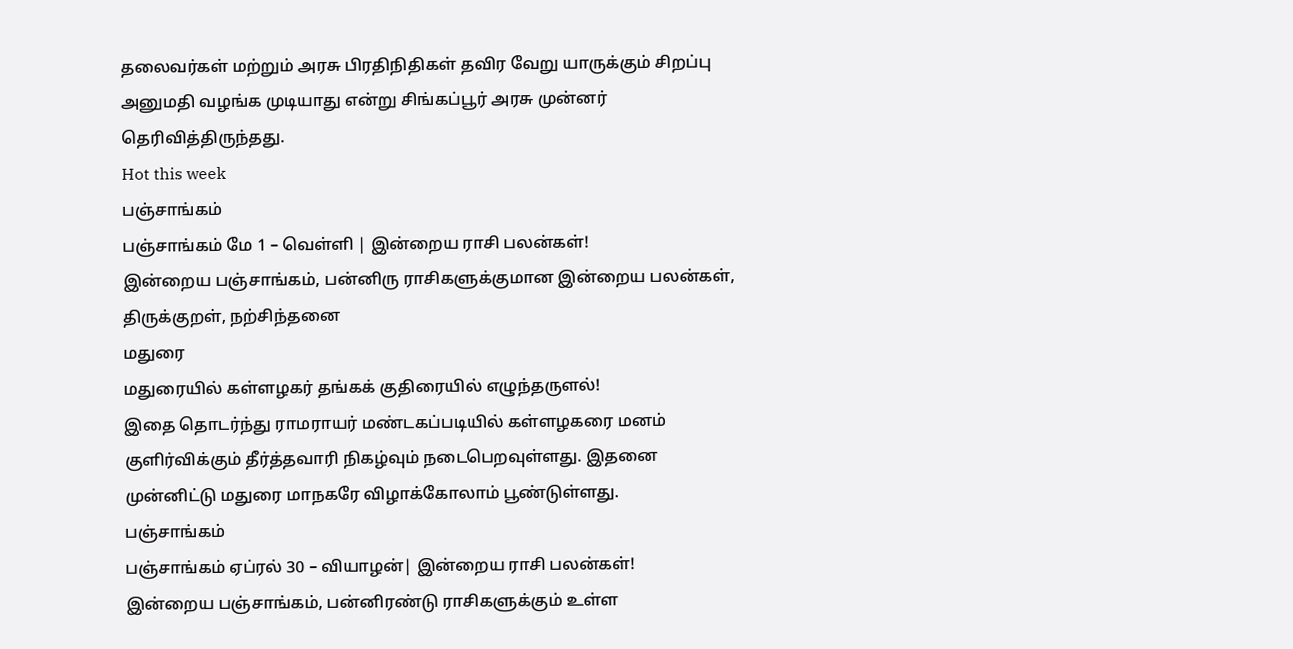தலைவர்கள் மற்றும் அரசு பிரதிநிதிகள் தவிர வேறு யாருக்கும் சிறப்பு அனுமதி வழங்க முடியாது என்று சிங்கப்பூர் அரசு முன்னர் தெரிவித்திருந்தது.
Hot this week
பஞ்சாங்கம்
பஞ்சாங்கம் மே 1 – வெள்ளி | இன்றைய ராசி பலன்கள்!
இன்றைய பஞ்சாங்கம், பன்னிரு ராசிகளுக்குமான இன்றைய பலன்கள், திருக்குறள், நற்சிந்தனை
மதுரை
மதுரையில் கள்ளழகர் தங்கக் குதிரையில் எழுந்தருளல்!
இதை தொடர்ந்து ராமராயர் மண்டகப்படியில் கள்ளழகரை மனம் குளிர்விக்கும் தீர்த்தவாரி நிகழ்வும் நடைபெறவுள்ளது. இதனை முன்னிட்டு மதுரை மாநகரே விழாக்கோலாம் பூண்டுள்ளது.
பஞ்சாங்கம்
பஞ்சாங்கம் ஏப்ரல் 30 – வியாழன்| இன்றைய ராசி பலன்கள்!
இன்றைய பஞ்சாங்கம், பன்னிரண்டு ராசிகளுக்கும் உள்ள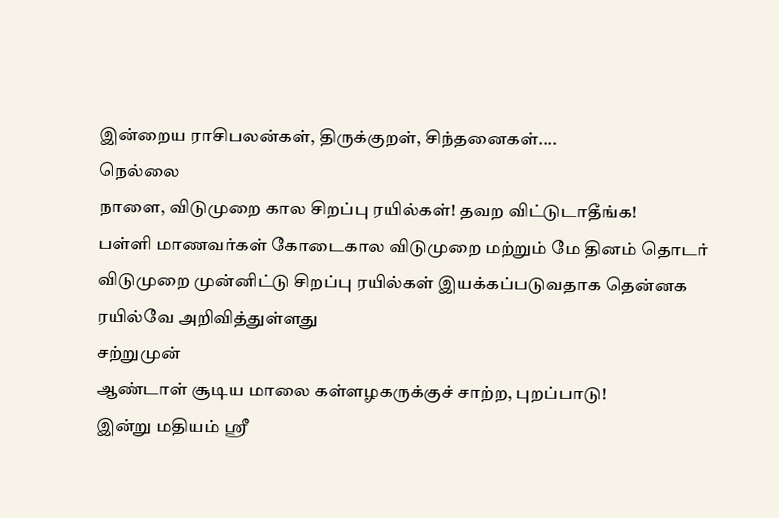இன்றைய ராசிபலன்கள், திருக்குறள், சிந்தனைகள்....
நெல்லை
நாளை, விடுமுறை கால சிறப்பு ரயில்கள்! தவற விட்டுடாதீங்க!
பள்ளி மாணவர்கள் கோடைகால விடுமுறை மற்றும் மே தினம் தொடர் விடுமுறை முன்னிட்டு சிறப்பு ரயில்கள் இயக்கப்படுவதாக தென்னக ரயில்வே அறிவித்துள்ளது
சற்றுமுன்
ஆண்டாள் சூடிய மாலை கள்ளழகருக்குச் சாற்ற, புறப்பாடு!
இன்று மதியம் ஸ்ரீ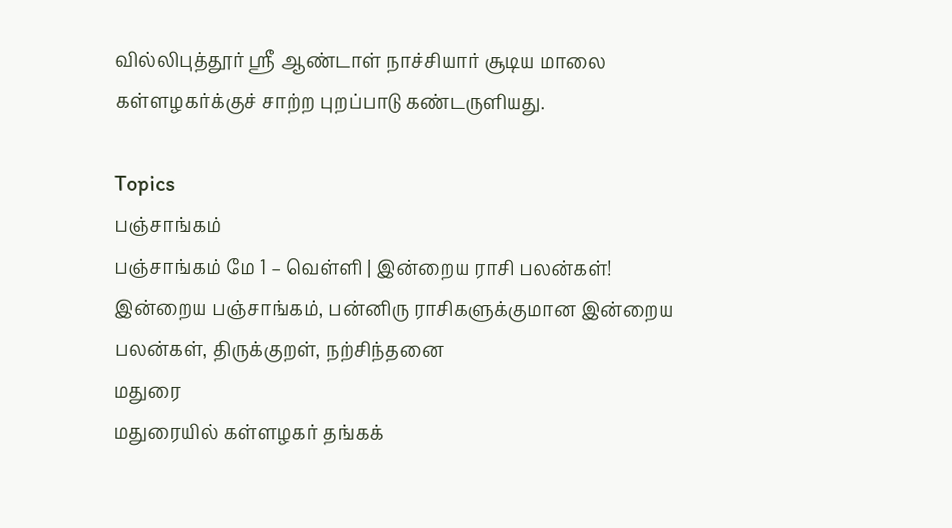வில்லிபுத்தூர் ஸ்ரீ ஆண்டாள் நாச்சியார் சூடிய மாலை கள்ளழகர்க்குச் சாற்ற புறப்பாடு கண்டருளியது.

Topics
பஞ்சாங்கம்
பஞ்சாங்கம் மே 1 – வெள்ளி | இன்றைய ராசி பலன்கள்!
இன்றைய பஞ்சாங்கம், பன்னிரு ராசிகளுக்குமான இன்றைய பலன்கள், திருக்குறள், நற்சிந்தனை
மதுரை
மதுரையில் கள்ளழகர் தங்கக்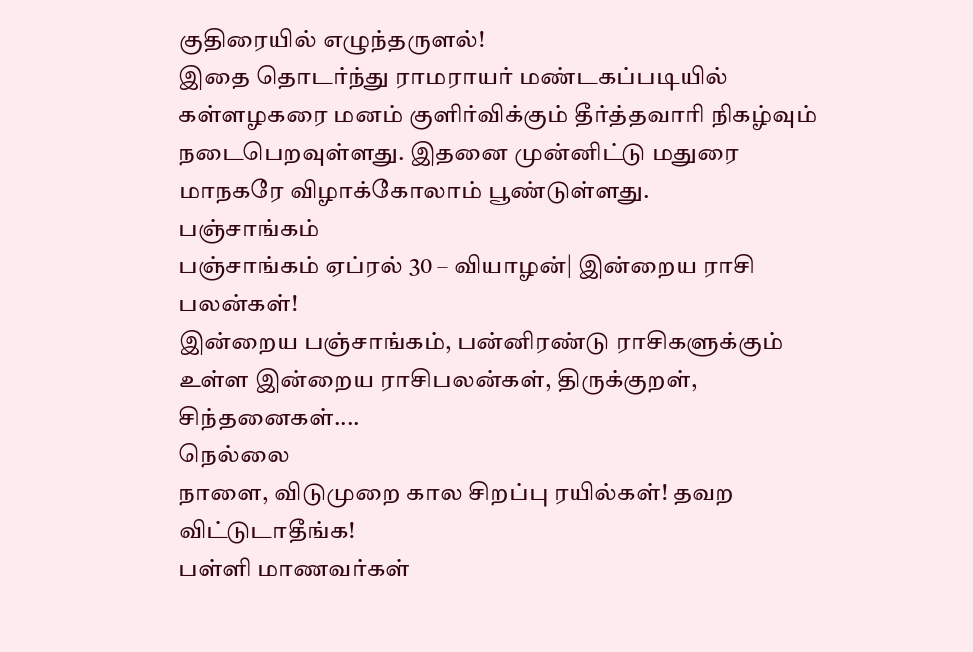குதிரையில் எழுந்தருளல்!
இதை தொடர்ந்து ராமராயர் மண்டகப்படியில் கள்ளழகரை மனம் குளிர்விக்கும் தீர்த்தவாரி நிகழ்வும் நடைபெறவுள்ளது. இதனை முன்னிட்டு மதுரை மாநகரே விழாக்கோலாம் பூண்டுள்ளது.
பஞ்சாங்கம்
பஞ்சாங்கம் ஏப்ரல் 30 – வியாழன்| இன்றைய ராசி பலன்கள்!
இன்றைய பஞ்சாங்கம், பன்னிரண்டு ராசிகளுக்கும் உள்ள இன்றைய ராசிபலன்கள், திருக்குறள், சிந்தனைகள்....
நெல்லை
நாளை, விடுமுறை கால சிறப்பு ரயில்கள்! தவற விட்டுடாதீங்க!
பள்ளி மாணவர்கள்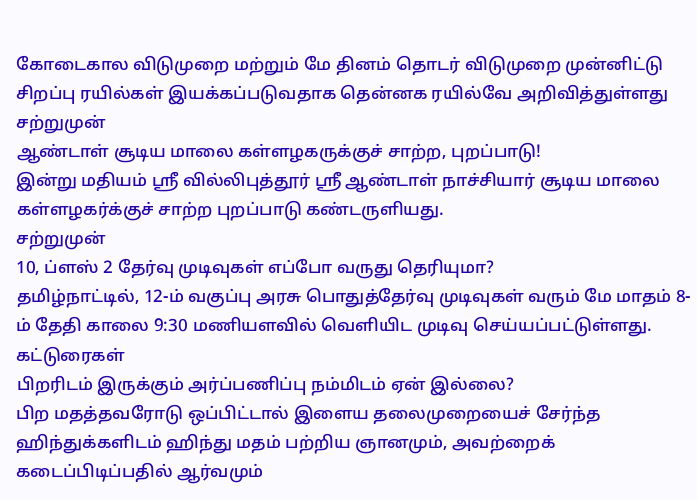கோடைகால விடுமுறை மற்றும் மே தினம் தொடர் விடுமுறை முன்னிட்டு சிறப்பு ரயில்கள் இயக்கப்படுவதாக தென்னக ரயில்வே அறிவித்துள்ளது
சற்றுமுன்
ஆண்டாள் சூடிய மாலை கள்ளழகருக்குச் சாற்ற, புறப்பாடு!
இன்று மதியம் ஸ்ரீ வில்லிபுத்தூர் ஸ்ரீ ஆண்டாள் நாச்சியார் சூடிய மாலை கள்ளழகர்க்குச் சாற்ற புறப்பாடு கண்டருளியது.
சற்றுமுன்
10, ப்ளஸ் 2 தேர்வு முடிவுகள் எப்போ வருது தெரியுமா?
தமிழ்நாட்டில், 12-ம் வகுப்பு அரசு பொதுத்தேர்வு முடிவுகள் வரும் மே மாதம் 8-ம் தேதி காலை 9:30 மணியளவில் வெளியிட முடிவு செய்யப்பட்டுள்ளது.
கட்டுரைகள்
பிறரிடம் இருக்கும் அர்ப்பணிப்பு நம்மிடம் ஏன் இல்லை?
பிற மதத்தவரோடு ஒப்பிட்டால் இளைய தலைமுறையைச் சேர்ந்த ஹிந்துக்களிடம் ஹிந்து மதம் பற்றிய ஞானமும், அவற்றைக் கடைப்பிடிப்பதில் ஆர்வமும்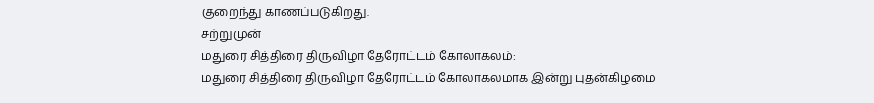குறைந்து காணப்படுகிறது.
சற்றுமுன்
மதுரை சித்திரை திருவிழா தேரோட்டம் கோலாகலம்:
மதுரை சித்திரை திருவிழா தேரோட்டம் கோலாகலமாக இன்று புதன்கிழமை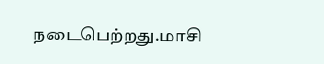நடைபெற்றது.மாசி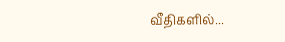வீதிகளில்...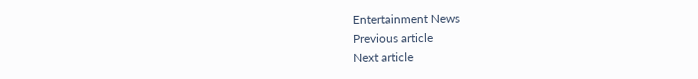Entertainment News
Previous article
Next article